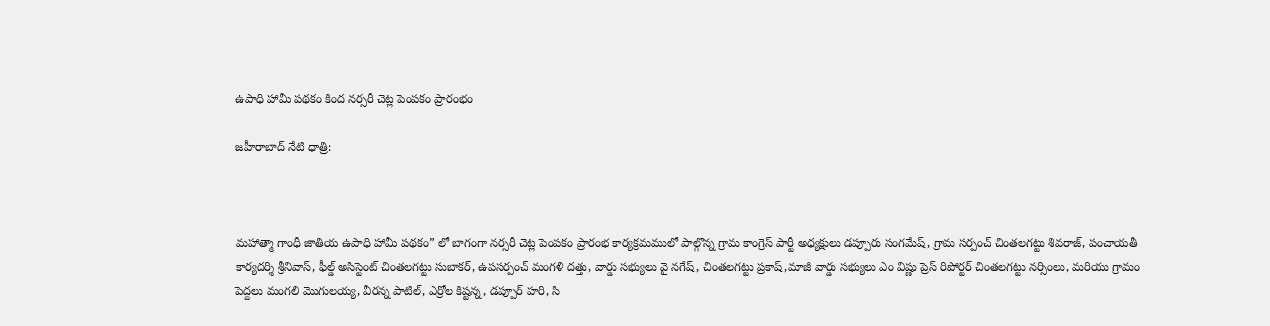ఉపాధి హామీ పథకం కింద నర్సరీ చెట్ల పెంపకం ప్రారంభం

జహీరాబాద్ నేటి ధాత్రి:



మహాత్మా గాంధీ జాతియ ఉపాధి హామీ పథకం” లో బాగంగా నర్సరీ చెట్ల పెంపకం ప్రారంభ కార్యక్రమములో పాల్గొన్న గ్రామ కాంగ్రెస్ పార్టీ అధ్యక్షులు డప్పూరు సంగమేష్, గ్రామ సర్పంచ్ చింతలగట్టు శివరాజ్, పంచాయతీ కార్యదర్శి శ్రీనివాస్, ఫీల్డ్ అసిస్టెంట్ చింతలగట్టు సుబాకర్, ఉపసర్పంచ్ మంగళి దత్తు, వార్డు సభ్యులు వై నగేష్, చింతలగట్టు ప్రకాష్,మాజీ వార్డు సభ్యులు ఎం విష్ణు ప్రెస్ రిపోర్టర్ చింతలగట్టు నర్సింలు, మరియు గ్రామం పెద్దలు మంగలి మొగులయ్య, వీరన్న పాటిల్, ఎర్రోల కిష్టన్న, డప్పూర్ హరి, సి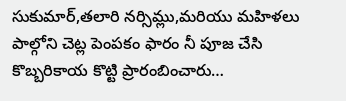సుకుమార్,తలారి నర్సిమ్లు,మరియు మహిళలు పాల్గోని చెట్ల పెంపకం ఫారం నీ పూజ చేసి కొబ్బరికాయ కొట్టి ప్రారంబించారు…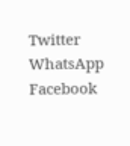Twitter WhatsApp Facebook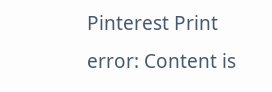Pinterest Print
error: Content is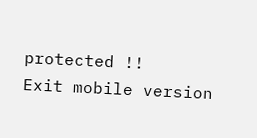protected !!
Exit mobile version